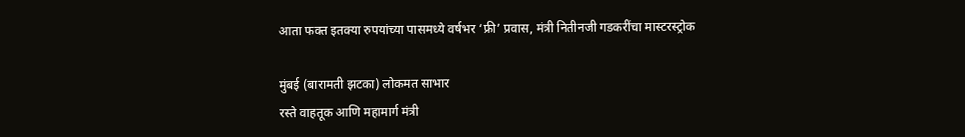आता फक्त इतक्या रुपयांच्या पासमध्ये वर्षभर ‘फ्री’ प्रवास, मंत्री नितीनजी गडकरींचा मास्टरस्ट्रोक

मुंबई (बारामती झटका) लोकमत साभार
रस्ते वाहतूक आणि महामार्ग मंत्री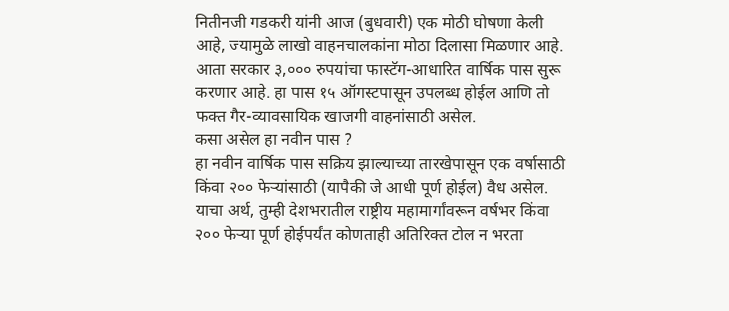नितीनजी गडकरी यांनी आज (बुधवारी) एक मोठी घोषणा केली आहे, ज्यामुळे लाखो वाहनचालकांना मोठा दिलासा मिळणार आहे. आता सरकार ३,००० रुपयांचा फास्टॅग-आधारित वार्षिक पास सुरू करणार आहे. हा पास १५ ऑगस्टपासून उपलब्ध होईल आणि तो फक्त गैर-व्यावसायिक खाजगी वाहनांसाठी असेल.
कसा असेल हा नवीन पास ?
हा नवीन वार्षिक पास सक्रिय झाल्याच्या तारखेपासून एक वर्षासाठी किंवा २०० फेऱ्यांसाठी (यापैकी जे आधी पूर्ण होईल) वैध असेल. याचा अर्थ, तुम्ही देशभरातील राष्ट्रीय महामार्गांवरून वर्षभर किंवा २०० फेऱ्या पूर्ण होईपर्यंत कोणताही अतिरिक्त टोल न भरता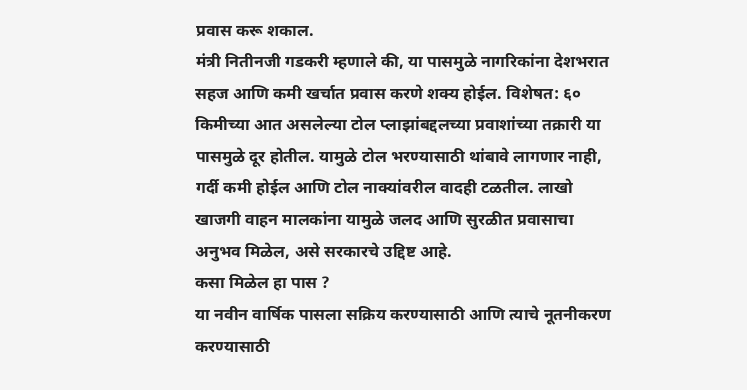प्रवास करू शकाल.
मंत्री नितीनजी गडकरी म्हणाले की, या पासमुळे नागरिकांना देशभरात सहज आणि कमी खर्चात प्रवास करणे शक्य होईल. विशेषत: ६० किमीच्या आत असलेल्या टोल प्लाझांबद्दलच्या प्रवाशांच्या तक्रारी या पासमुळे दूर होतील. यामुळे टोल भरण्यासाठी थांबावे लागणार नाही, गर्दी कमी होईल आणि टोल नाक्यांवरील वादही टळतील. लाखो खाजगी वाहन मालकांना यामुळे जलद आणि सुरळीत प्रवासाचा अनुभव मिळेल, असे सरकारचे उद्दिष्ट आहे.
कसा मिळेल हा पास ?
या नवीन वार्षिक पासला सक्रिय करण्यासाठी आणि त्याचे नूतनीकरण करण्यासाठी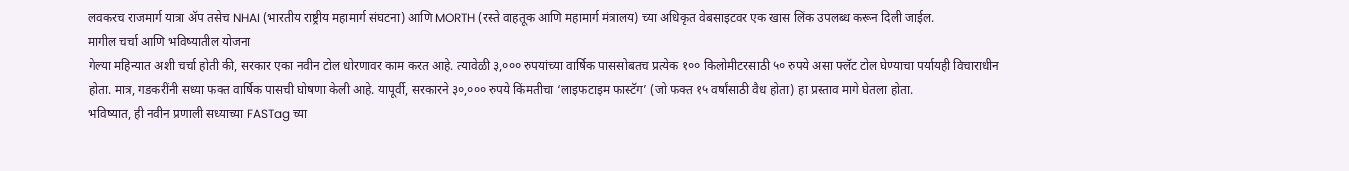लवकरच राजमार्ग यात्रा ॲप तसेच NHAI (भारतीय राष्ट्रीय महामार्ग संघटना) आणि MORTH (रस्ते वाहतूक आणि महामार्ग मंत्रालय) च्या अधिकृत वेबसाइटवर एक खास लिंक उपलब्ध करून दिली जाईल.
मागील चर्चा आणि भविष्यातील योजना
गेल्या महिन्यात अशी चर्चा होती की, सरकार एका नवीन टोल धोरणावर काम करत आहे. त्यावेळी ३,००० रुपयांच्या वार्षिक पाससोबतच प्रत्येक १०० किलोमीटरसाठी ५० रुपये असा फ्लॅट टोल घेण्याचा पर्यायही विचाराधीन होता. मात्र, गडकरींनी सध्या फक्त वार्षिक पासची घोषणा केली आहे. यापूर्वी, सरकारने ३०,००० रुपये किंमतीचा ‘लाइफटाइम फास्टॅग’ (जो फक्त १५ वर्षांसाठी वैध होता) हा प्रस्ताव मागे घेतला होता.
भविष्यात, ही नवीन प्रणाली सध्याच्या FASTag च्या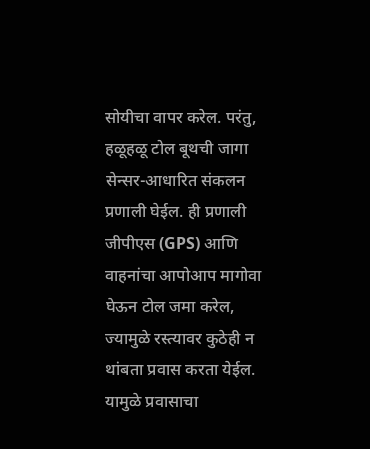सोयीचा वापर करेल. परंतु, हळूहळू टोल बूथची जागा सेन्सर-आधारित संकलन प्रणाली घेईल. ही प्रणाली जीपीएस (GPS) आणि वाहनांचा आपोआप मागोवा घेऊन टोल जमा करेल, ज्यामुळे रस्त्यावर कुठेही न थांबता प्रवास करता येईल. यामुळे प्रवासाचा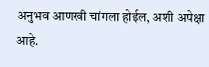अनुभव आणखी चांगला होईल, अशी अपेक्षा आहे.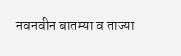नवनवीन बातम्या व ताज्या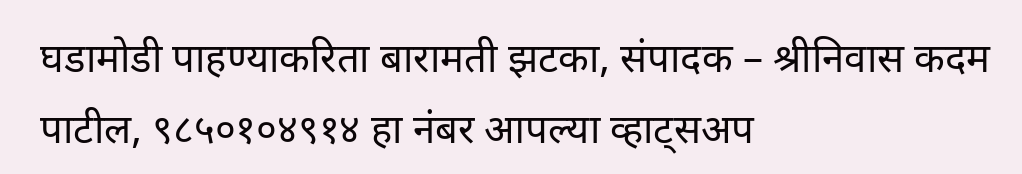घडामोडी पाहण्याकरिता बारामती झटका, संपादक – श्रीनिवास कदम पाटील, ९८५०१०४९१४ हा नंबर आपल्या व्हाट्सअप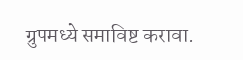ग्रुपमध्ये समाविष्ट करावा.